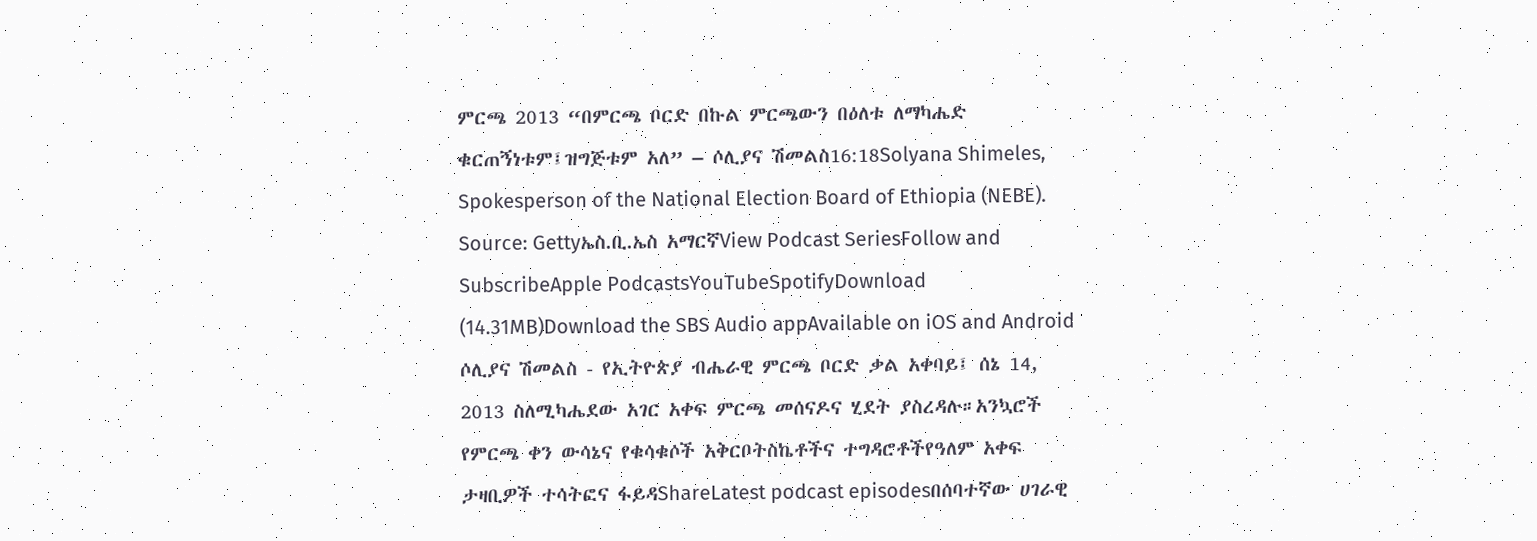ምርጫ 2013 “በምርጫ ቦርድ በኩል ምርጫውን በዕለቱ ለማካሔድ ቁርጠኝነቱም፤ዝግጅቱም አለ” – ሶሊያና ሽመልስ16:18Solyana Shimeles, Spokesperson of the National Election Board of Ethiopia (NEBE). Source: Gettyኤስ.ቢ.ኤስ አማርኛView Podcast SeriesFollow and SubscribeApple PodcastsYouTubeSpotifyDownload (14.31MB)Download the SBS Audio appAvailable on iOS and Android ሶሊያና ሽመልስ - የኢትዮጵያ ብሔራዊ ምርጫ ቦርድ ቃል አቀባይ፤ ሰኔ 14, 2013 ስለሚካሔደው አገር አቀፍ ምርጫ መሰናዶና ሂደት ያስረዳሉ።አንኳሮች የምርጫ ቀን ውሳኔና የቁሳቁሶች አቅርቦትስኬቶችና ተግዳሮቶችየዓለም አቀፍ ታዛቢዎች ተሳትፎና ፋይዳShareLatest podcast episodesበሰባተኛው ሀገራዊ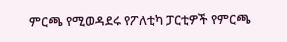ምርጫ የሚወዳደሩ የፖለቲካ ፓርቲዎች የምርጫ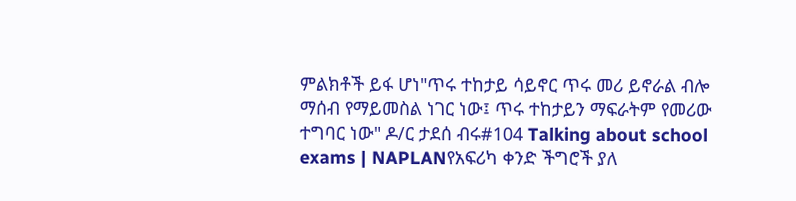ምልክቶች ይፋ ሆነ"ጥሩ ተከታይ ሳይኖር ጥሩ መሪ ይኖራል ብሎ ማሰብ የማይመስል ነገር ነው፤ ጥሩ ተከታይን ማፍራትም የመሪው ተግባር ነው" ዶ/ር ታደሰ ብሩ#104 Talking about school exams | NAPLANየአፍሪካ ቀንድ ችግሮች ያለ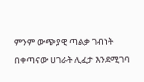ምንም ውጭያዊ ጣልቃ ገብነት በቀጣናው ሀገራት ሊፈታ እንደሚገባ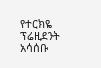የተርክዬ ፕሬዚደንት አሳሰቡ